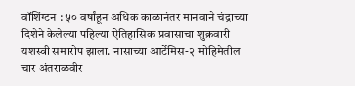वॉशिंग्टन : ५० वर्षांहून अधिक काळानंतर मानवाने चंद्राच्या दिशेने केलेल्या पहिल्या ऐतिहासिक प्रवासाचा शुक्रवारी यशस्वी समारोप झाला. नासाच्या आर्टेमिस-२ मोहिमेतील चार अंतराळवीर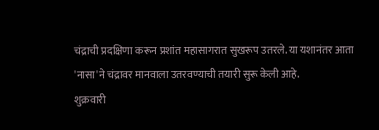चंद्राची प्रदक्षिणा करून प्रशांत महासागरात सुखरूप उतरले. या यशानंतर आता 'नासा'ने चंद्रावर मानवाला उतरवण्याची तयारी सुरू केली आहे.
शुक्रवारी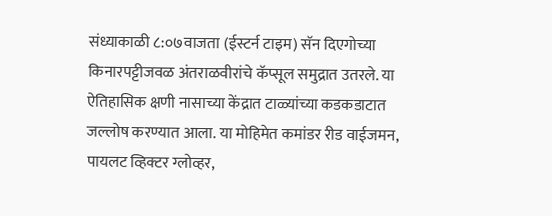संध्याकाळी ८:०७वाजता (ईस्टर्न टाइम) सॅन दिएगोच्या किनारपट्टीजवळ अंतराळवीरांचे कॅप्सूल समुद्रात उतरले. या ऐतिहासिक क्षणी नासाच्या केंद्रात टाळ्यांच्या कडकडाटात जल्लोष करण्यात आला. या मोहिमेत कमांडर रीड वाईजमन, पायलट व्हिक्टर ग्लोव्हर,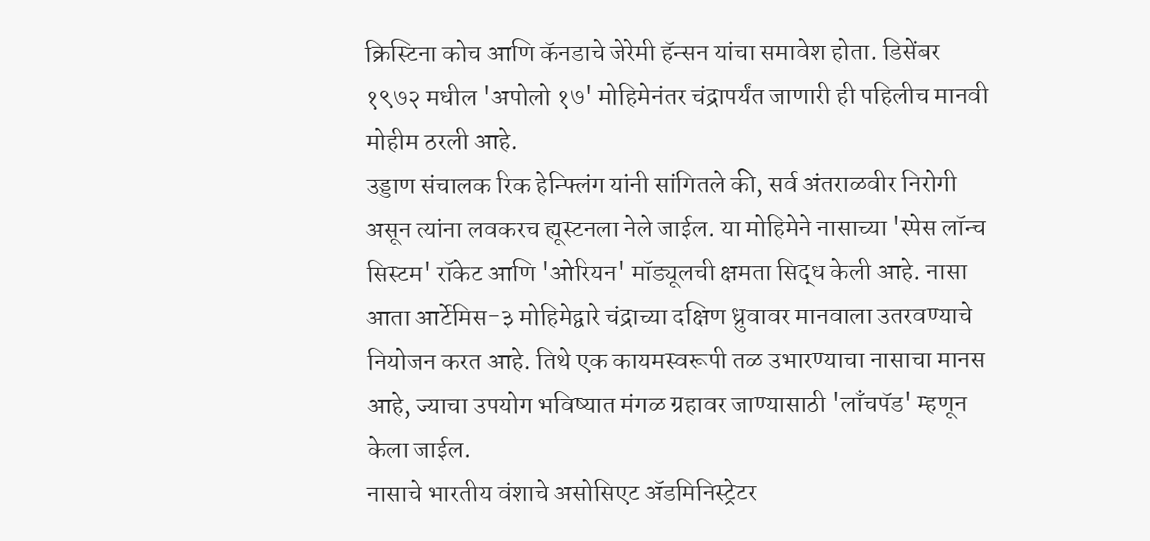क्रिस्टिना कोच आणि कॅनडाचे जेरेमी हॅन्सन यांचा समावेश होता. डिसेंबर १९७२ मधील 'अपोलो १७' मोहिमेनंतर चंद्रापर्यंत जाणारी ही पहिलीच मानवी मोहीम ठरली आहे.
उड्डाण संचालक रिक हेन्फ्लिंग यांनी सांगितले की, सर्व अंतराळवीर निरोगी असून त्यांना लवकरच ह्यूस्टनला नेले जाईल. या मोहिमेने नासाच्या 'स्पेस लॉन्च सिस्टम' रॉकेट आणि 'ओरियन' मॉड्यूलची क्षमता सिद्ध केली आहे. नासा आता आर्टेमिस-३ मोहिमेद्वारे चंद्राच्या दक्षिण ध्रुवावर मानवाला उतरवण्याचे नियोजन करत आहे. तिथे एक कायमस्वरूपी तळ उभारण्याचा नासाचा मानस आहे, ज्याचा उपयोग भविष्यात मंगळ ग्रहावर जाण्यासाठी 'लाँचपॅड' म्हणून केला जाईल.
नासाचे भारतीय वंशाचे असोसिएट ॲडमिनिस्ट्रेटर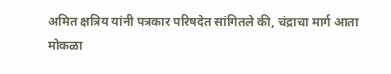अमित क्षत्रिय यांनी पत्रकार परिषदेत सांगितले की, चंद्राचा मार्ग आता मोकळा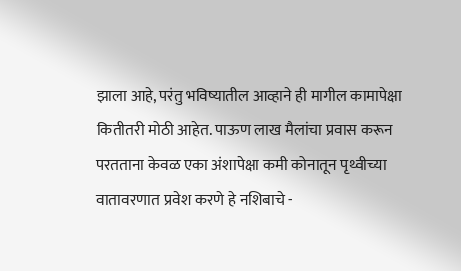झाला आहे, परंतु भविष्यातील आव्हाने ही मागील कामापेक्षा कितीतरी मोठी आहेत. पाऊण लाख मैलांचा प्रवास करून परतताना केवळ एका अंशापेक्षा कमी कोनातून पृथ्वीच्या वातावरणात प्रवेश करणे हे नशिबाचे -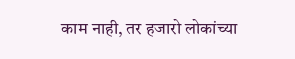काम नाही, तर हजारो लोकांच्या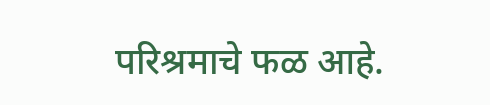परिश्रमाचे फळ आहे.